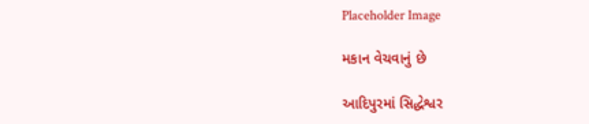Placeholder Image

મકાન વેચવાનું છે

આદિપુરમાં સિદ્ધેશ્વર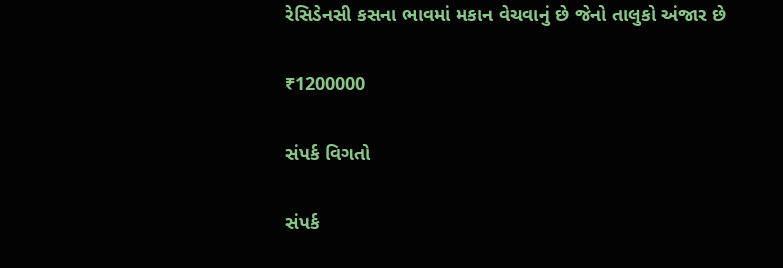રેસિડેનસી કસના ભાવમાં મકાન વેચવાનું છે જેનો તાલુકો અંજાર છે

₹1200000

સંપર્ક વિગતો

સંપર્ક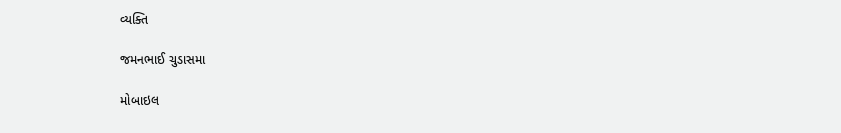વ્યક્તિ

જમનભાઈ ચુડાસમા

મોબાઇલ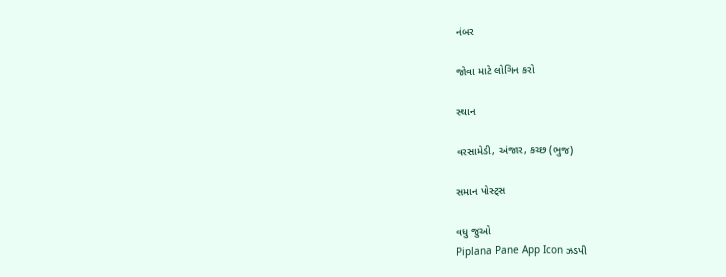નંબર

જોવા માટે લોગિન કરો

સ્થાન

વરસામેડી, અંજાર, કચ્છ (ભુજ)

સમાન પોસ્ટ્સ

વધુ જુઓ
Piplana Pane App Icon ઝડપી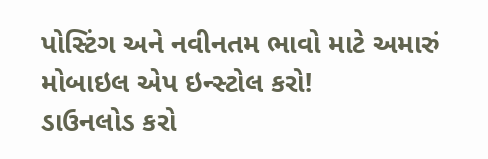પોસ્ટિંગ અને નવીનતમ ભાવો માટે અમારું મોબાઇલ એપ ઇન્સ્ટોલ કરો!
ડાઉનલોડ કરો